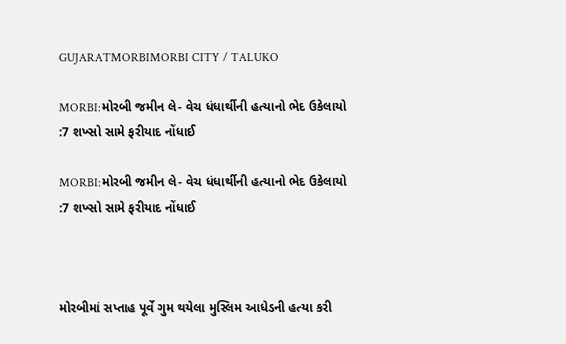GUJARATMORBIMORBI CITY / TALUKO

MORBI:મોરબી જમીન લે- વેચ ધંધાર્થીની હત્યાનો ભેદ ઉકેલાયો :7 શખ્સો સામે ફરીયાદ નોંધાઈ

MORBI:મોરબી જમીન લે- વેચ ધંધાર્થીની હત્યાનો ભેદ ઉકેલાયો :7 શખ્સો સામે ફરીયાદ નોંધાઈ



મોરબીમાં સપ્તાહ પૂર્વે ગુમ થયેલા મુસ્લિમ આધેડની હત્યા કરી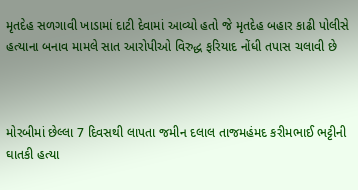મૃતદેહ સળગાવી ખાડામાં દાટી દેવામાં આવ્યો હતો જે મૃતદેહ બહાર કાઢી પોલીસે હત્યાના બનાવ મામલે સાત આરોપીઓ વિરુદ્ધ ફરિયાદ નોંધી તપાસ ચલાવી છે



મોરબીમાં છેલ્લા 7 દિવસથી લાપતા જમીન દલાલ તાજમહંમદ કરીમભાઈ ભટ્ટીની ઘાતકી હત્યા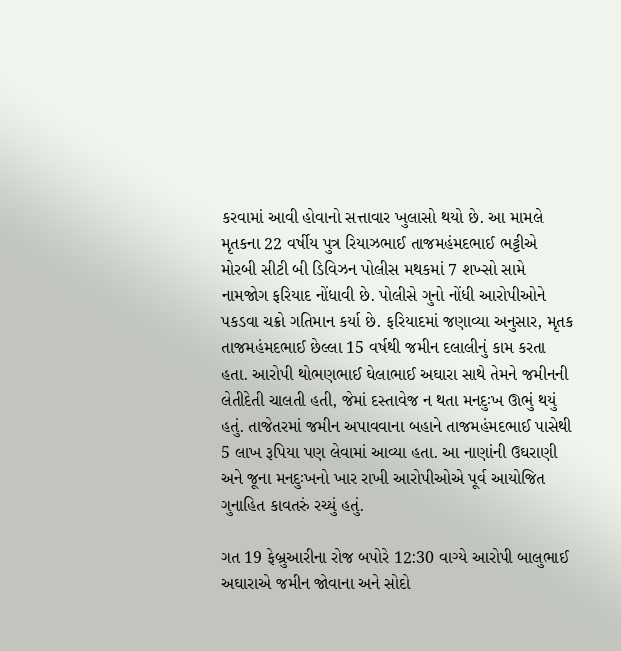કરવામાં આવી હોવાનો સત્તાવાર ખુલાસો થયો છે. આ મામલે મૃતકના 22 વર્ષીય પુત્ર રિયાઝભાઈ તાજમહંમદભાઈ ભટ્ટીએ મોરબી સીટી બી ડિવિઝન પોલીસ મથકમાં 7 શખ્સો સામે નામજોગ ફરિયાદ નોંધાવી છે. પોલીસે ગુનો નોંધી આરોપીઓને પકડવા ચક્રો ગતિમાન કર્યા છે. ફરિયાદમાં જણાવ્યા અનુસાર, મૃતક તાજમહંમદભાઈ છેલ્લા 15 વર્ષથી જમીન દલાલીનું કામ કરતા હતા. આરોપી થોભણભાઈ ઘેલાભાઈ અઘારા સાથે તેમને જમીનની લેતીદેતી ચાલતી હતી, જેમાં દસ્તાવેજ ન થતા મનદુઃખ ઊભું થયું હતું. તાજેતરમાં જમીન અપાવવાના બહાને તાજમહંમદભાઈ પાસેથી 5 લાખ રૂપિયા પણ લેવામાં આવ્યા હતા. આ નાણાંની ઉઘરાણી અને જૂના મનદુઃખનો ખાર રાખી આરોપીઓએ પૂર્વ આયોજિત ગુનાહિત કાવતરું રચ્યું હતું.

ગત 19 ફેબ્રુઆરીના રોજ બપોરે 12:30 વાગ્યે આરોપી બાલુભાઈ અઘારાએ જમીન જોવાના અને સોદો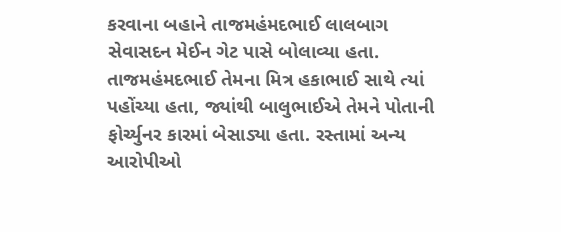કરવાના બહાને તાજમહંમદભાઈ લાલબાગ સેવાસદન મેઈન ગેટ પાસે બોલાવ્યા હતા. તાજમહંમદભાઈ તેમના મિત્ર હકાભાઈ સાથે ત્યાં પહોંચ્યા હતા, જ્યાંથી બાલુભાઈએ તેમને પોતાની ફોર્ચ્યુનર કારમાં બેસાડ્યા હતા. રસ્તામાં અન્ય આરોપીઓ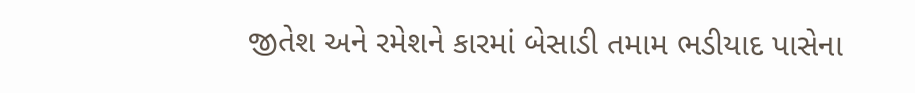જીતેશ અને રમેશને કારમાં બેસાડી તમામ ભડીયાદ પાસેના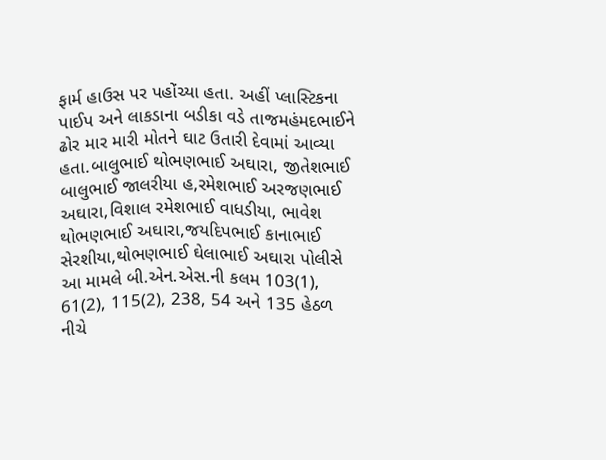ફાર્મ હાઉસ પર પહોંચ્યા હતા. અહીં પ્લાસ્ટિકના પાઈપ અને લાકડાના બડીકા વડે તાજમહંમદભાઈને ઢોર માર મારી મોતને ઘાટ ઉતારી દેવામાં આવ્યા હતા.બાલુભાઈ થોભણભાઈ અઘારા, જીતેશભાઈ બાલુભાઈ જાલરીયા હ,રમેશભાઈ અરજણભાઈ અઘારા,વિશાલ રમેશભાઈ વાધડીયા, ભાવેશ થોભણભાઈ અઘારા,જયદિપભાઈ કાનાભાઈ સેરશીયા,થોભણભાઈ ઘેલાભાઈ અઘારા પોલીસે આ મામલે બી.એન.એસ.ની કલમ 103(1), 61(2), 115(2), 238, 54 અને 135 હેઠળ નીચે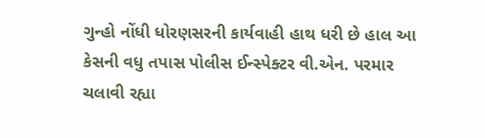ગુન્હો નોંધી ધોરણસરની કાર્યવાહી હાથ ધરી છે હાલ આ કેસની વધુ તપાસ પોલીસ ઈન્સ્પેક્ટર વી.એન. પરમાર ચલાવી રહ્યા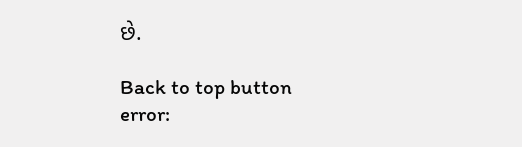છે.

Back to top button
error: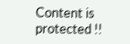Content is protected !!